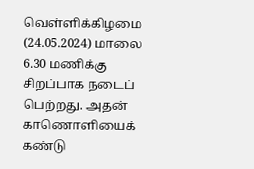வெள்ளிக்கிழமை (24.05.2024) மாலை 6.30 மணிக்கு சிறப்பாக நடைப் பெற்றது. அதன் காணொளியைக் கண்டு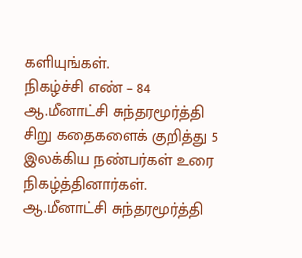களியுங்கள்.
நிகழ்ச்சி எண் – 84
ஆ.மீனாட்சி சுந்தரமூர்த்தி சிறு கதைகளைக் குறித்து 5 இலக்கிய நண்பர்கள் உரை நிகழ்த்தினார்கள்.
ஆ.மீனாட்சி சுந்தரமூர்த்தி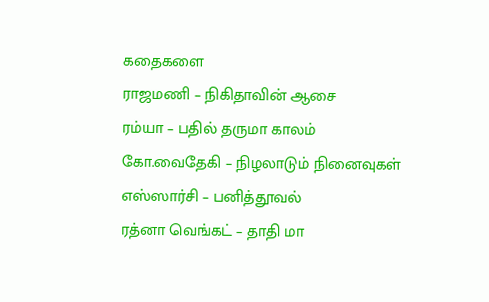கதைகளை
ராஜமணி – நிகிதாவின் ஆசை
ரம்யா – பதில் தருமா காலம்
கோ.வைதேகி – நிழலாடும் நினைவுகள்
எஸ்ஸார்சி – பனித்தூவல்
ரத்னா வெங்கட் – தாதி மா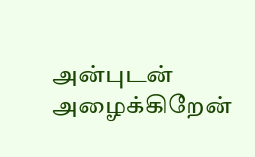அன்புடன் அழைக்கிறேன்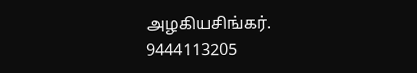அழகியசிங்கர்.
9444113205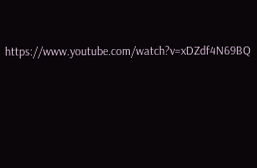https://www.youtube.com/watch?v=xDZdf4N69BQ